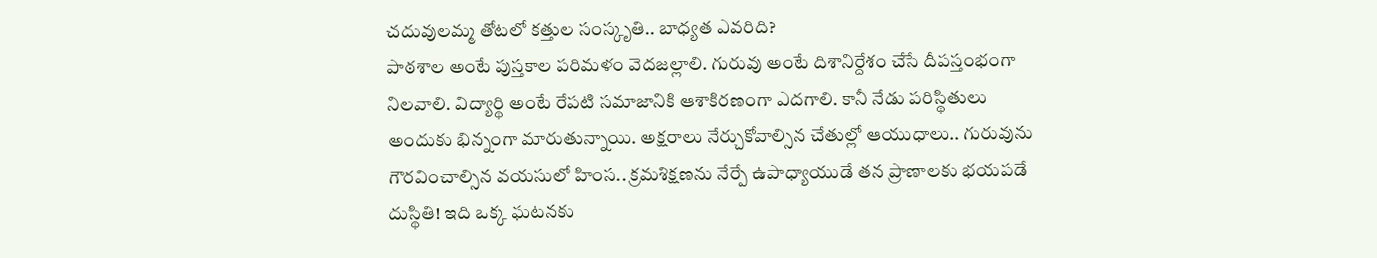చదువులమ్మ తోటలో కత్తుల సంస్కృతి.. బాధ్యత ఎవరిది?
పాఠశాల అంటే పుస్తకాల పరిమళం వెదజల్లాలి. గురువు అంటే దిశానిర్దేశం చేసే దీపస్తంభంగా నిలవాలి. విద్యార్థి అంటే రేపటి సమాజానికి ఆశాకిరణంగా ఎదగాలి. కానీ నేడు పరిస్థితులు అందుకు భిన్నంగా మారుతున్నాయి. అక్షరాలు నేర్చుకోవాల్సిన చేతుల్లో ఆయుధాలు.. గురువును గౌరవించాల్సిన వయసులో హింస.. క్రమశిక్షణను నేర్పే ఉపాధ్యాయుడే తన ప్రాణాలకు భయపడే దుస్థితి! ఇది ఒక్క ఘటనకు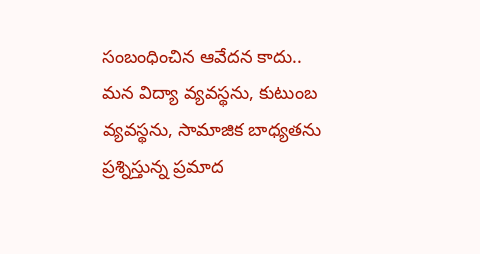సంబంధించిన ఆవేదన కాదు.. మన విద్యా వ్యవస్థను, కుటుంబ వ్యవస్థను, సామాజిక బాధ్యతను ప్రశ్నిస్తున్న ప్రమాద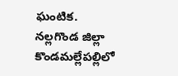ఘంటిక. నల్లగొండ జిల్లా కొండమల్లేపల్లిలో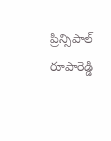ప్రిన్సిపాల్ రూపారెడ్డి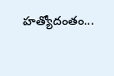హత్యోదంతం...